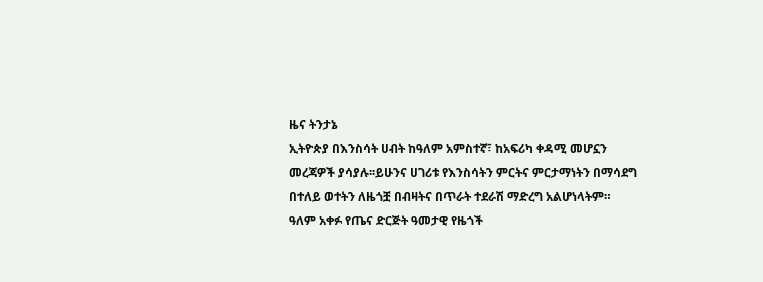ዜና ትንታኔ
ኢትዮጵያ በእንስሳት ሀብት ከዓለም አምስተኛ፣ ከአፍሪካ ቀዳሚ መሆኗን መረጃዎች ያሳያሉ፡፡ይሁንና ሀገሪቱ የእንስሳትን ምርትና ምርታማነትን በማሳደግ በተለይ ወተትን ለዜጎቿ በብዛትና በጥራት ተደራሽ ማድረግ አልሆነላትም።
ዓለም አቀፉ የጤና ድርጅት ዓመታዊ የዜጎች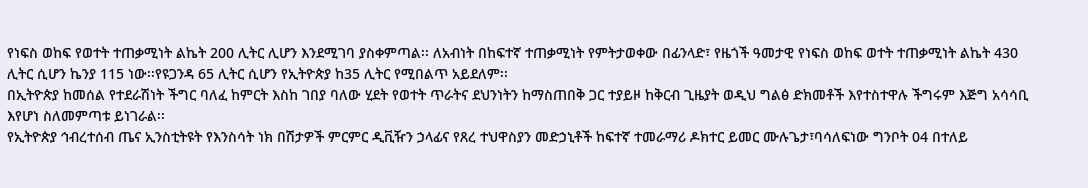የነፍስ ወከፍ የወተት ተጠቃሚነት ልኬት 200 ሊትር ሊሆን እንደሚገባ ያስቀምጣል፡፡ ለአብነት በከፍተኛ ተጠቃሚነት የምትታወቀው በፊንላድ፣ የዜጎች ዓመታዊ የነፍስ ወከፍ ወተት ተጠቃሚነት ልኬት 430 ሊትር ሲሆን ኬንያ 115 ነው፡፡የዩጋንዳ 65 ሊትር ሲሆን የኢትዮጵያ ከ35 ሊትር የሚበልጥ አይደለም፡፡
በኢትዮጵያ ከመሰል የተደራሽነት ችግር ባለፈ ከምርት እስከ ገበያ ባለው ሂደት የወተት ጥራትና ደህንነትን ከማስጠበቅ ጋር ተያይዞ ከቅርብ ጊዜያት ወዲህ ግልፅ ድክመቶች እየተስተዋሉ ችግሩም እጅግ አሳሳቢ እየሆነ ስለመምጣቱ ይነገራል፡፡
የኢትዮጵያ ኅብረተሰብ ጤና ኢንስቲትዩት የእንስሳት ነክ በሽታዎች ምርምር ዲቪዥን ኃላፊና የጸረ ተህዋስያን መድኃኒቶች ከፍተኛ ተመራማሪ ዶክተር ይመር ሙሉጌታ፣ባሳለፍነው ግንቦት 04 በተለይ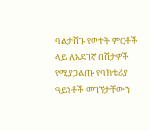ባልታሸጉ የወተት ምርቶች ላይ ለአደገኛ በሽታዎች የሚያጋልጡ የባክቴሪያ ዓይነቶች መገኘታቸውን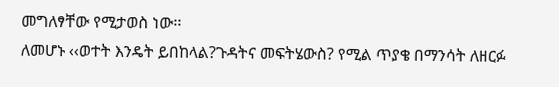መግለፃቸው የሚታወስ ነው፡፡
ለመሆኑ ‹‹ወተት እንዴት ይበከላል?ጉዳትና መፍትሄውስ? የሚል ጥያቄ በማንሳት ለዘርፉ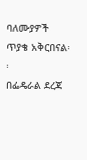ባለሙያዎች ጥያቄ አቅርበናል፡፡
በፌዴራል ደረጃ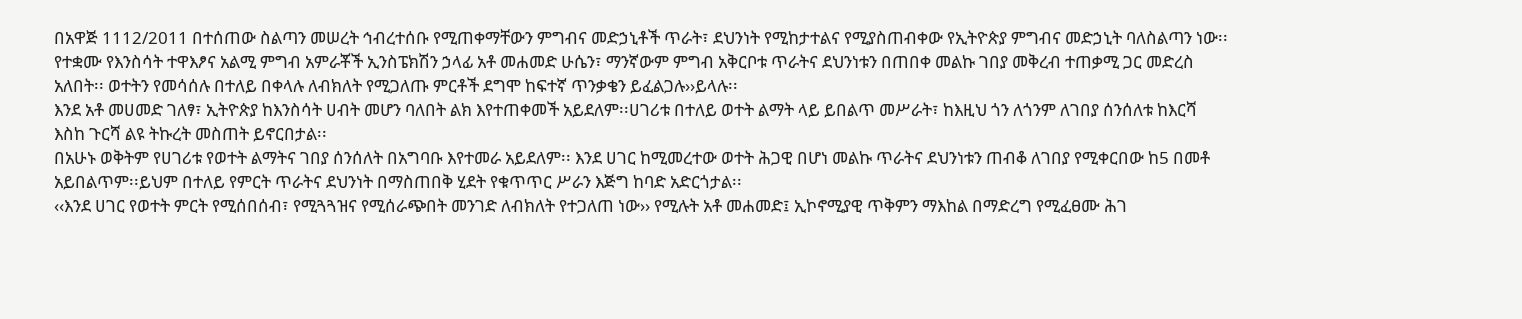በአዋጅ 1112/2011 በተሰጠው ስልጣን መሠረት ኅብረተሰቡ የሚጠቀማቸውን ምግብና መድኃኒቶች ጥራት፣ ደህንነት የሚከታተልና የሚያስጠብቀው የኢትዮጵያ ምግብና መድኃኒት ባለስልጣን ነው፡፡ የተቋሙ የእንስሳት ተዋእፆና አልሚ ምግብ አምራቾች ኢንስፔክሽን ኃላፊ አቶ መሐመድ ሁሴን፣ ማንኛውም ምግብ አቅርቦቱ ጥራትና ደህንነቱን በጠበቀ መልኩ ገበያ መቅረብ ተጠቃሚ ጋር መድረስ አለበት፡፡ ወተትን የመሳሰሉ በተለይ በቀላሉ ለብክለት የሚጋለጡ ምርቶች ደግሞ ከፍተኛ ጥንቃቄን ይፈልጋሉ››ይላሉ፡፡
እንደ አቶ መሀመድ ገለፃ፣ ኢትዮጵያ ከእንስሳት ሀብት መሆን ባለበት ልክ እየተጠቀመች አይደለም፡፡ሀገሪቱ በተለይ ወተት ልማት ላይ ይበልጥ መሥራት፣ ከእዚህ ጎን ለጎንም ለገበያ ሰንሰለቱ ከእርሻ እስከ ጉርሻ ልዩ ትኩረት መስጠት ይኖርበታል፡፡
በአሁኑ ወቅትም የሀገሪቱ የወተት ልማትና ገበያ ሰንሰለት በአግባቡ እየተመራ አይደለም፡፡ እንደ ሀገር ከሚመረተው ወተት ሕጋዊ በሆነ መልኩ ጥራትና ደህንነቱን ጠብቆ ለገበያ የሚቀርበው ከ5 በመቶ አይበልጥም፡፡ይህም በተለይ የምርት ጥራትና ደህንነት በማስጠበቅ ሂደት የቁጥጥር ሥራን እጅግ ከባድ አድርጎታል፡፡
‹‹እንደ ሀገር የወተት ምርት የሚሰበሰብ፣ የሚጓጓዝና የሚሰራጭበት መንገድ ለብክለት የተጋለጠ ነው›› የሚሉት አቶ መሐመድ፤ ኢኮኖሚያዊ ጥቅምን ማእከል በማድረግ የሚፈፀሙ ሕገ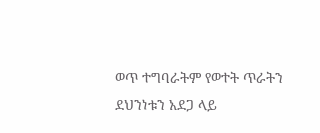ወጥ ተግባራትም የወተት ጥራትን ደህንነቱን አደጋ ላይ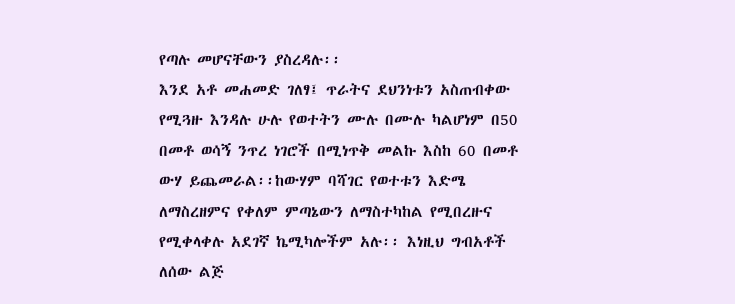የጣሉ መሆናቸውን ያስረዳሉ፡፡
እንደ አቶ መሐመድ ገለፃ፤ ጥራትና ደህንነቱን አስጠብቀው የሚጓዙ እንዳሉ ሁሉ የወተትን ሙሉ በሙሉ ካልሆነም በ50 በመቶ ወሳኝ ንጥረ ነገሮች በሚነጥቅ መልኩ እስከ 60 በመቶ ውሃ ይጨመራል፡፡ከውሃም ባሻገር የወተቱን እድሜ ለማስረዘምና የቀለም ምጣኔውን ለማስተካከል የሚበረዙና የሚቀላቀሉ አደገኛ ኬሚካሎችም አሉ፡፡ እነዚህ ግብአቶች ለሰው ልጅ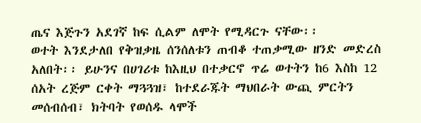ጤና እጅጉን አደገኛ ከፍ ሲልም ለሞት የሚዳርጉ ናቸው፡፡
ወተት እንደታለበ የቅዝቃዜ ሰንሰለቱን ጠብቆ ተጠቃሚው ዘንድ መድረስ አለበት፡፡ ይሁንና በሀገሪቱ ከእዚህ በተቃርኖ ጥሬ ወተትን ከ6 እስከ 12 ሰአት ረጅም ርቀት ማጓጓዝ፣ ከተደራጁት ማህበራት ውጪ ምርትን መሰብሰብ፣ ክትባት የወሰዱ ላሞች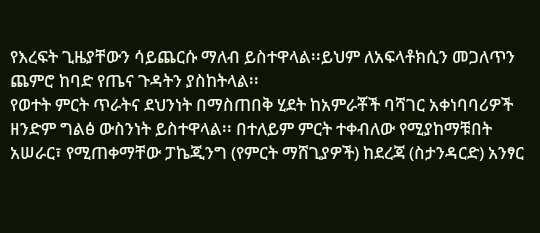የእረፍት ጊዜያቸውን ሳይጨርሱ ማለብ ይስተዋላል፡፡ይህም ለአፍላቶክሲን መጋለጥን ጨምሮ ከባድ የጤና ጉዳትን ያስከትላል፡፡
የወተት ምርት ጥራትና ደህንነት በማስጠበቅ ሂደት ከአምራቾች ባሻገር አቀነባባሪዎች ዘንድም ግልፅ ውስንነት ይስተዋላል፡፡ በተለይም ምርት ተቀብለው የሚያከማቹበት አሠራር፣ የሚጠቀማቸው ፓኬጂንግ (የምርት ማሸጊያዎች) ከደረጃ (ስታንዳርድ) አንፃር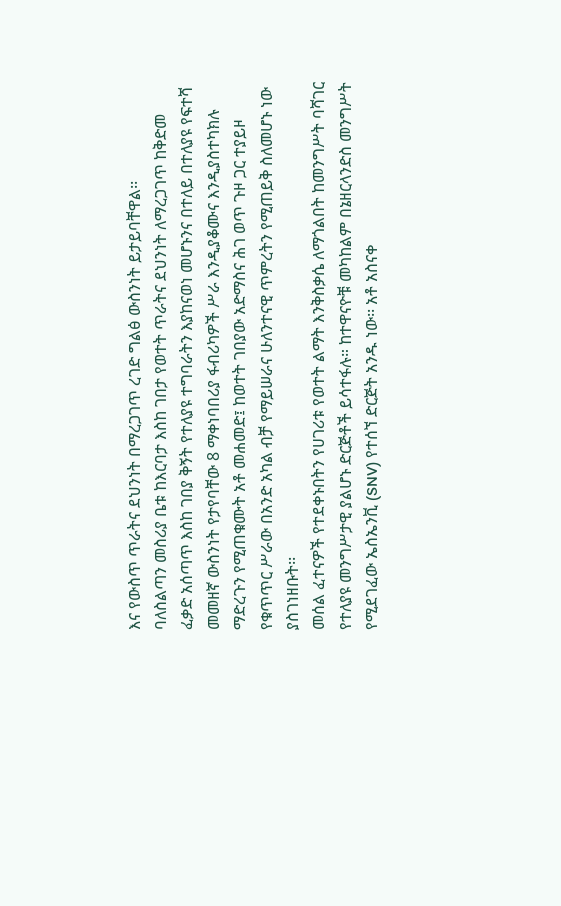እና የውስጥ ጥራትና ደህንነት በማረጋገጥ ረገድ ግልፅ ውስንነት ይታይባቸዋል፡፡
ባለስልጣን መስሪያ ቤቱ ከእርባታ እስከ ገበታ የወተት ጥራትና ደህንነት ለማረጋገጥ ከቅድመ ፈቃድ አሰጣጥ እስከ ገበያ ቅኝት የተለያዩ ተግባራትን እያከናወነ መሆኑንና በተለይ በተለያዩ የፍተሻ መመዘኛ ውስንነት የታየባቸው 8 ማቀነባበሪያ ፋብሪካዎች ሥራ እንዲያቆሙና እንዲያስተካክሉ ማድረጉን የሚጠቁሙት አቶ መሐመድ፤ ከወተት ገበያው አድማስና ሕገ ወጥ ጉዞ ጋር ተያይዞ የቁጥጥር ሥራው በአንድ አካል ብቻ የማይሠራና ሁለንተናዊ ጥምረትን የሚጠይቅ ስለመሆኑ ነው ያስገነዘቡት፡፡
መሰል ፈተናዎች የተደቀኑበትን የሀገሪቱ የወተት ልማት እንቅስቃሴ ለማጎልበት ከመንግሥት ባሻገር የተለያዩ መንግሥታዊ ያልሆኑ ድርጅቶች ይሳተፋሉ። ከተዋናዮቹ መካከልም በኔዘርላንድስ መንግሥት የሚደገፈው ኤስኤንቪ (SNV) የተሰኘ ድርጅት አንዱ ነው፡፡ አቶ አስናቀ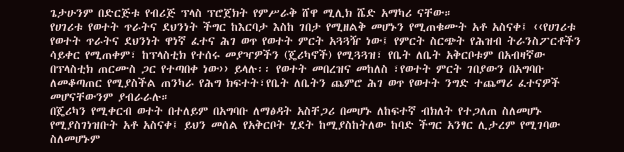ጌታሁንም በድርጅቱ የብሪጅ ፕላስ ፕሮጀክት የምሥራቅ ሸዋ ሚሊክ ሼድ አማካሪ ናቸው።
የሀገሪቱ የወተት ጥራትና ደህንነት ችግር ከእርባታ እስከ ገበታ የሚዘልቅ መሆኑን የሚጠቁሙት አቶ አስናቀ፤ ‹‹የሀገሪቱ የወተት ጥራትና ደህንነት ዋነኛ ፈተና ሕገ ወጥ የወተት ምርት አጓጓዥ ነው፤ የምርት ስርጭት የሕዝብ ትራንስፖርቶችን ሳይቀር የሚጠቀም፣ ከፕላስቲክ የተሰሩ መያዣዎችን (ጄሪካኖች) የሚጓጓዝ፣ የቤት ለቤት አቅርቦቱም በአብዛኛው በፕላስቲክ ጠርሙስ ጋር የተጣበቀ ነው›› ይላሉ፡፡ የወተት መበረዝና መከለስ ፣የወተት ምርት ገበያውን በአግባቡ ለመቆጣጠር የሚያስችል ጠንካራ የሕግ ክፍተት፣የቤት ለቤትን ጨምሮ ሕገ ወጥ የወተት ንግድ ተጨማሪ ፈተናዎች መሆናቸውንም ያብራራሉ።
በጄሪካን የሚቀርብ ወተት በተለይም በአግባቡ ለማፅዳት አስቸጋሪ በመሆኑ ለከፍተኛ ብክለት የተጋለጠ ስለመሆኑ የሚያስገነዝቡት አቶ አስናቀ፤ ይህን መሰል የአቅርቦት ሂደት ከሚያስከትለው ከባድ ችግር አንፃር ሊታረም የሚገባው ስለመሆኑም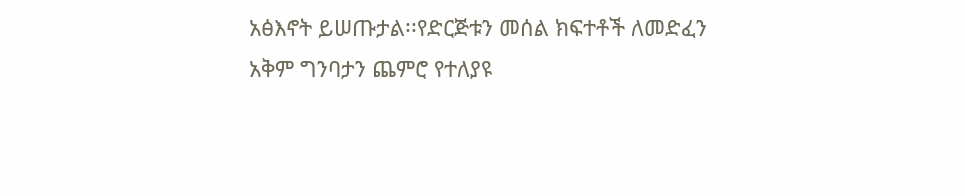አፅእኖት ይሠጡታል፡፡የድርጅቱን መሰል ክፍተቶች ለመድፈን አቅም ግንባታን ጨምሮ የተለያዩ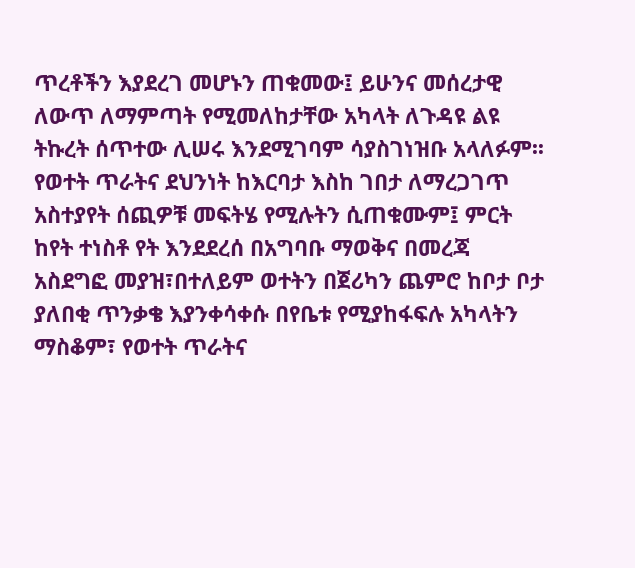ጥረቶችን እያደረገ መሆኑን ጠቁመው፤ ይሁንና መሰረታዊ ለውጥ ለማምጣት የሚመለከታቸው አካላት ለጉዳዩ ልዩ ትኩረት ሰጥተው ሊሠሩ እንደሚገባም ሳያስገነዝቡ አላለፉም፡፡
የወተት ጥራትና ደህንነት ከእርባታ እስከ ገበታ ለማረጋገጥ አስተያየት ሰጪዎቹ መፍትሄ የሚሉትን ሲጠቁሙም፤ ምርት ከየት ተነስቶ የት እንደደረሰ በአግባቡ ማወቅና በመረጃ አስደግፎ መያዝ፣በተለይም ወተትን በጀሪካን ጨምሮ ከቦታ ቦታ ያለበቂ ጥንቃቄ እያንቀሳቀሱ በየቤቱ የሚያከፋፍሉ አካላትን ማስቆም፣ የወተት ጥራትና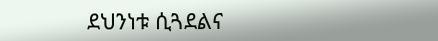ደህንነቱ ሲጓደልና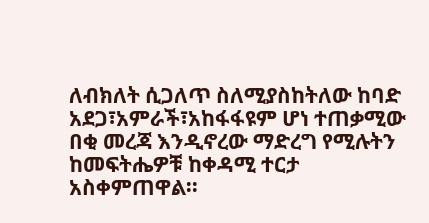ለብክለት ሲጋለጥ ስለሚያስከትለው ከባድ አደጋ፣አምራች፣አከፋፋዩም ሆነ ተጠቃሚው በቂ መረጃ እንዲኖረው ማድረግ የሚሉትን ከመፍትሔዎቹ ከቀዳሚ ተርታ አስቀምጠዋል፡፡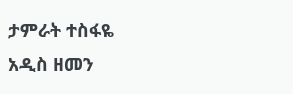ታምራት ተስፋዬ
አዲስ ዘመን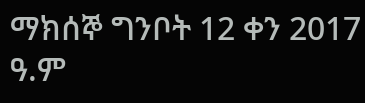ማክሰኞ ግንቦት 12 ቀን 2017 ዓ.ም